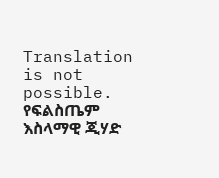Translation is not possible.
የፍልስጤም እስላማዊ ጂሃድ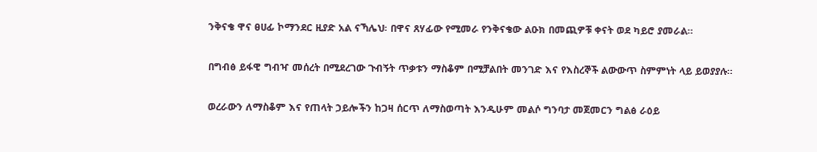ንቅናቄ ዋና ፀሀፊ ኮማንደር ዚያድ አል ናኻሌህ፡ በዋና ጸሃፊው የሚመራ የንቅናቄው ልዑክ በመጪዎቹ ቀናት ወደ ካይሮ ያመራል።

በግብፅ ይፋዊ ግብዣ መሰረት በሚደረገው ጉብኝት ጥቃቱን ማስቆም በሚቻልበት መንገድ እና የእስረኞች ልውውጥ ስምምነት ላይ ይወያያሉ።

ወረራውን ለማስቆም እና የጠላት ኃይሎችን ከጋዛ ሰርጥ ለማስወጣት እንዲሁም መልሶ ግንባታ መጀመርን ግልፅ ራዕይ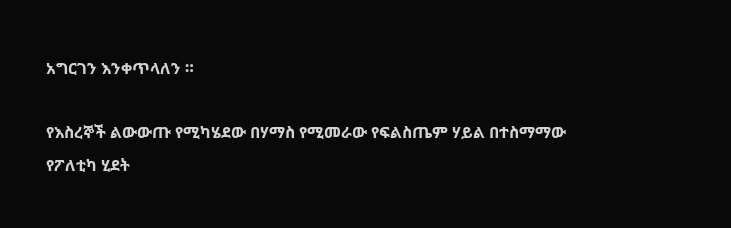አግርገን እንቀጥላለን ።

የእስረኞች ልውውጡ የሚካሄደው በሃማስ የሚመራው የፍልስጤም ሃይል በተስማማው የፖለቲካ ሂደት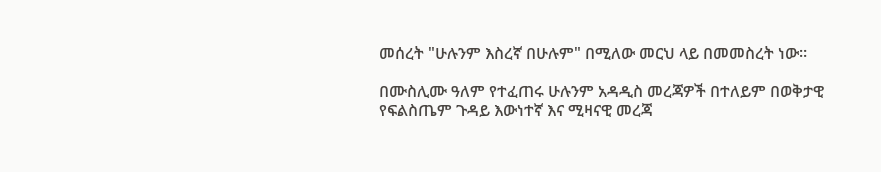መሰረት "ሁሉንም እስረኛ በሁሉም" በሚለው መርህ ላይ በመመስረት ነው።

በሙስሊሙ ዓለም የተፈጠሩ ሁሉንም አዳዲስ መረጃዎች በተለይም በወቅታዊ የፍልስጤም ጉዳይ እውነተኛ እና ሚዛናዊ መረጃ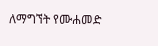ለማግኘት የሙሐመድ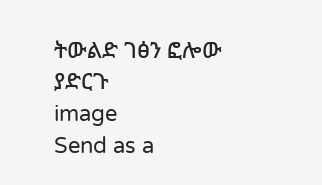ትውልድ ገፅን ፎሎው ያድርጉ
image
Send as a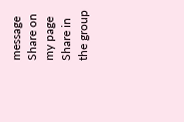message
Share on my page
Share in the group